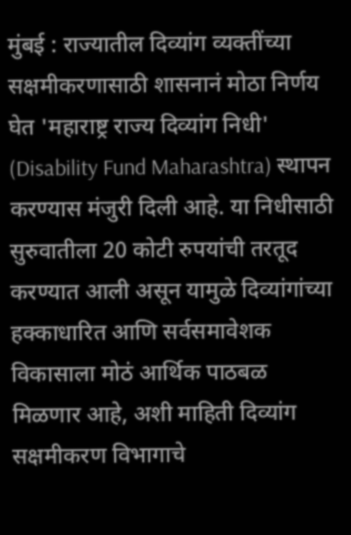मुंबई : राज्यातील दिव्यांग व्यक्तींच्या सक्षमीकरणासाठी शासनानं मोठा निर्णय घेत 'महाराष्ट्र राज्य दिव्यांग निधी' (Disability Fund Maharashtra) स्थापन करण्यास मंजुरी दिली आहे. या निधीसाठी सुरुवातीला 20 कोटी रुपयांची तरतूद करण्यात आली असून यामुळे दिव्यांगांच्या हक्काधारित आणि सर्वसमावेशक विकासाला मोठं आर्थिक पाठबळ मिळणार आहे, अशी माहिती दिव्यांग सक्षमीकरण विभागाचे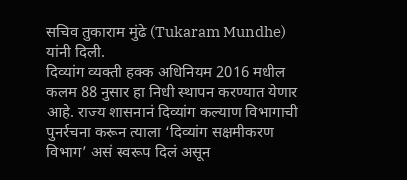सचिव तुकाराम मुंढे (Tukaram Mundhe) यांनी दिली.
दिव्यांग व्यक्ती हक्क अधिनियम 2016 मधील कलम 88 नुसार हा निधी स्थापन करण्यात येणार आहे. राज्य शासनानं दिव्यांग कल्याण विभागाची पुनर्रचना करून त्याला ‘दिव्यांग सक्षमीकरण विभाग’ असं स्वरूप दिलं असून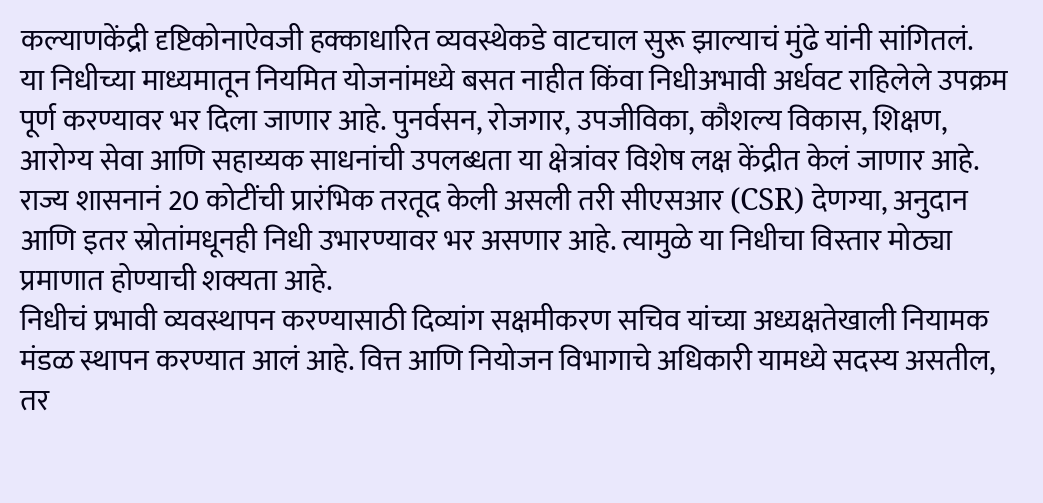कल्याणकेंद्री दृष्टिकोनाऐवजी हक्काधारित व्यवस्थेकडे वाटचाल सुरू झाल्याचं मुंढे यांनी सांगितलं.
या निधीच्या माध्यमातून नियमित योजनांमध्ये बसत नाहीत किंवा निधीअभावी अर्धवट राहिलेले उपक्रम पूर्ण करण्यावर भर दिला जाणार आहे. पुनर्वसन, रोजगार, उपजीविका, कौशल्य विकास, शिक्षण, आरोग्य सेवा आणि सहाय्यक साधनांची उपलब्धता या क्षेत्रांवर विशेष लक्ष केंद्रीत केलं जाणार आहे.
राज्य शासनानं 20 कोटींची प्रारंभिक तरतूद केली असली तरी सीएसआर (CSR) देणग्या, अनुदान आणि इतर स्रोतांमधूनही निधी उभारण्यावर भर असणार आहे. त्यामुळे या निधीचा विस्तार मोठ्या प्रमाणात होण्याची शक्यता आहे.
निधीचं प्रभावी व्यवस्थापन करण्यासाठी दिव्यांग सक्षमीकरण सचिव यांच्या अध्यक्षतेखाली नियामक मंडळ स्थापन करण्यात आलं आहे. वित्त आणि नियोजन विभागाचे अधिकारी यामध्ये सदस्य असतील, तर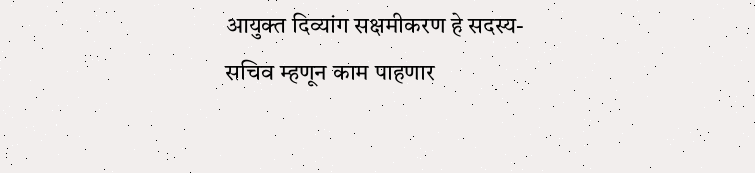आयुक्त दिव्यांग सक्षमीकरण हे सदस्य-सचिव म्हणून काम पाहणार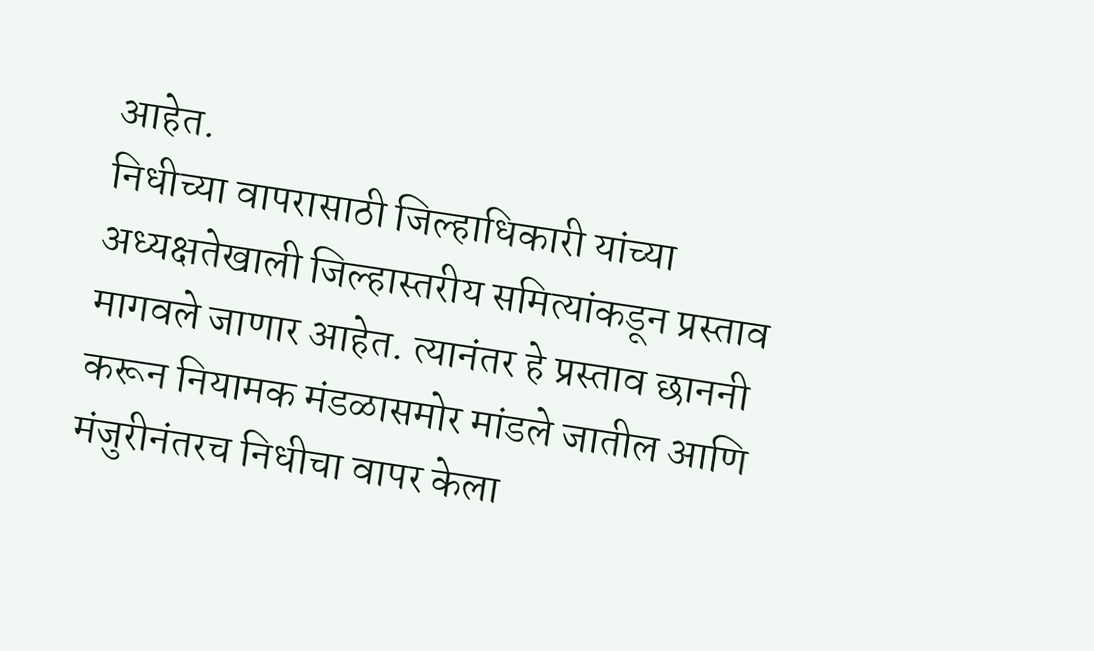आहेत.
निधीच्या वापरासाठी जिल्हाधिकारी यांच्या अध्यक्षतेखाली जिल्हास्तरीय समित्यांकडून प्रस्ताव मागवले जाणार आहेत. त्यानंतर हे प्रस्ताव छाननी करून नियामक मंडळासमोर मांडले जातील आणि मंजुरीनंतरच निधीचा वापर केला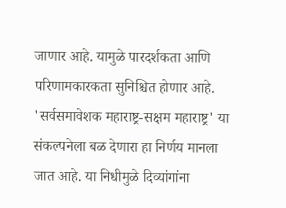जाणार आहे. यामुळे पारदर्शकता आणि परिणामकारकता सुनिश्चित होणार आहे.
'सर्वसमावेशक महाराष्ट्र-सक्षम महाराष्ट्र' या संकल्पनेला बळ देणारा हा निर्णय मानला जात आहे. या निधीमुळे दिव्यांगांना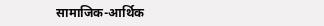सामाजिक-आर्थिक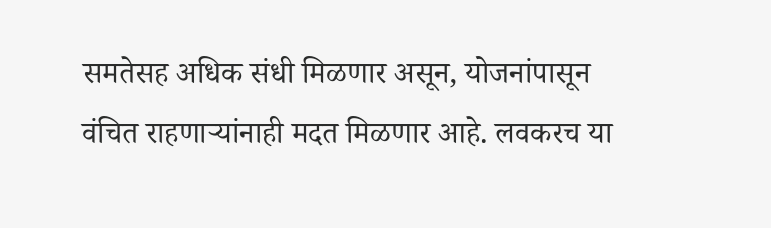समतेसह अधिक संधी मिळणार असून, योजनांपासून वंचित राहणाऱ्यांनाही मदत मिळणार आहे. लवकरच या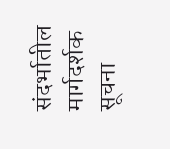संदर्भातील मार्गदर्शक सूचना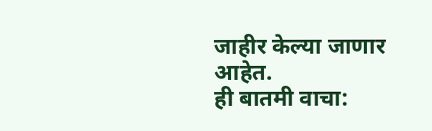जाहीर केल्या जाणार आहेत.
ही बातमी वाचा: